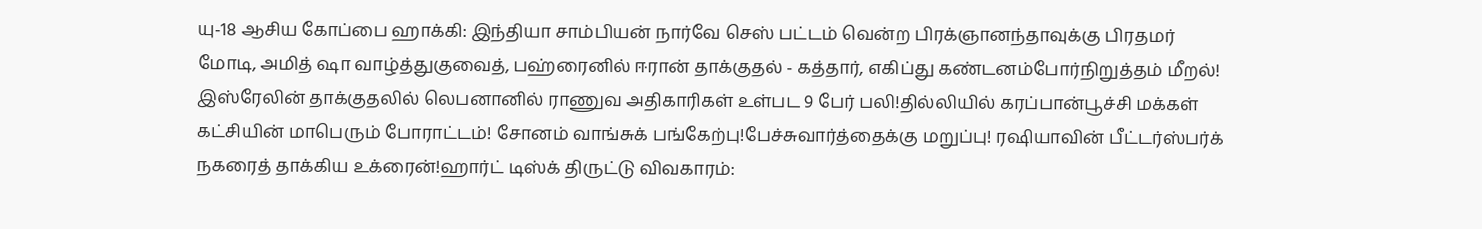யு-18 ஆசிய கோப்பை ஹாக்கி: இந்தியா சாம்பியன் நார்வே செஸ் பட்டம் வென்ற பிரக்ஞானந்தாவுக்கு பிரதமர் மோடி, அமித் ஷா வாழ்த்துகுவைத், பஹ்ரைனில் ஈரான் தாக்குதல் - கத்தார், எகிப்து கண்டனம்போர்நிறுத்தம் மீறல்! இஸ்ரேலின் தாக்குதலில் லெபனானில் ராணுவ அதிகாரிகள் உள்பட 9 பேர் பலி!தில்லியில் கரப்பான்பூச்சி மக்கள் கட்சியின் மாபெரும் போராட்டம்! சோனம் வாங்சுக் பங்கேற்பு!பேச்சுவார்த்தைக்கு மறுப்பு! ரஷியாவின் பீட்டர்ஸ்பர்க் நகரைத் தாக்கிய உக்ரைன்!ஹார்ட் டிஸ்க் திருட்டு விவகாரம்: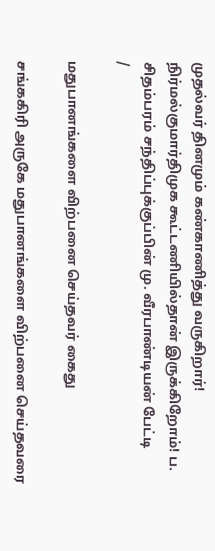முதல்வர் தினமும் கண்காணித்து வருகிறார்! நிர்மல்குமார்திமுக கூட்டணியில்தான் இருக்கிறோம்! ப. சிதம்பரம் சந்திப்புக்குப்பின் மு. வீரபாண்டியன் பேட்டி
/

மதுபானங்களை விற்பனை செய்தவர் கைது

சங்ககிரி அருகே மதுபானங்களை விற்பனை செய்தவரை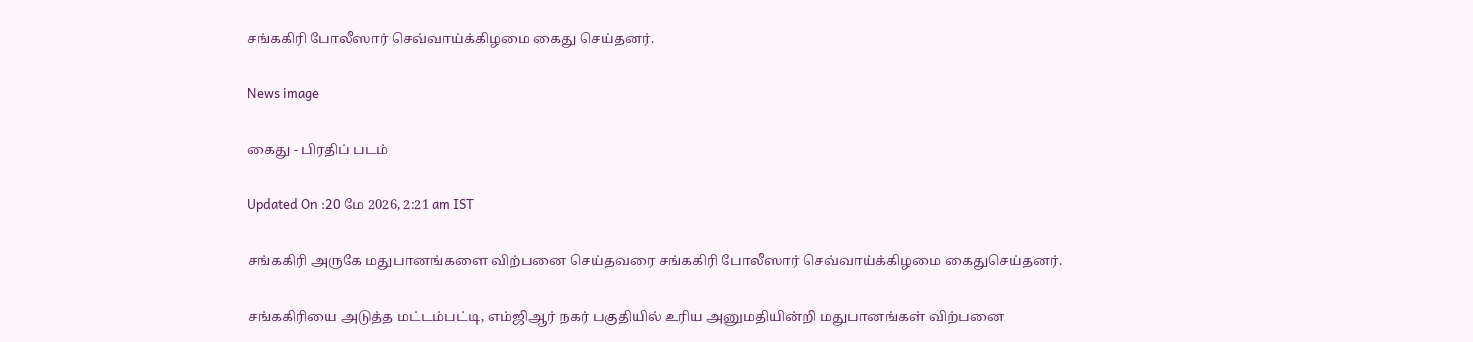சங்ககிரி போலீஸார் செவ்வாய்க்கிழமை கைது செய்தனர்.

News image

கைது - பிரதிப் படம்

Updated On :20 மே 2026, 2:21 am IST

சங்ககிரி அருகே மதுபானங்களை விற்பனை செய்தவரை சங்ககிரி போலீஸார் செவ்வாய்க்கிழமை கைதுசெய்தனர்.

சங்ககிரியை அடுத்த மட்டம்பட்டி, எம்ஜிஆர் நகர் பகுதியில் உரிய அனுமதியின்றி மதுபானங்கள் விற்பனை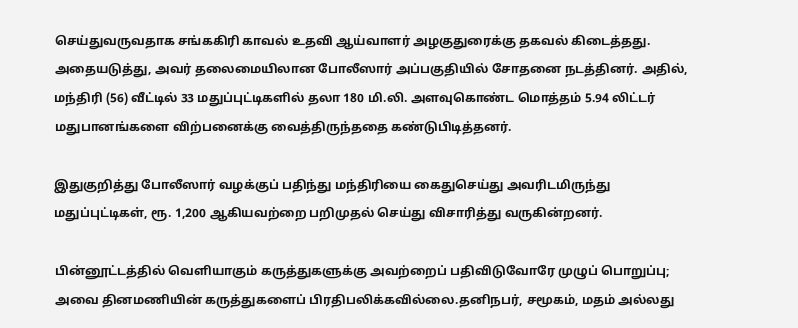செய்துவருவதாக சங்ககிரி காவல் உதவி ஆய்வாளர் அழகுதுரைக்கு தகவல் கிடைத்தது. அதையடுத்து, அவர் தலைமையிலான போலீஸார் அப்பகுதியில் சோதனை நடத்தினர். அதில், மந்திரி (56) வீட்டில் 33 மதுப்புட்டிகளில் தலா 180 மி.லி. அளவுகொண்ட மொத்தம் 5.94 லிட்டர் மதுபானங்களை விற்பனைக்கு வைத்திருந்ததை கண்டுபிடித்தனர்.

இதுகுறித்து போலீஸார் வழக்குப் பதிந்து மந்திரியை கைதுசெய்து அவரிடமிருந்து மதுப்புட்டிகள், ரூ. 1,200 ஆகியவற்றை பறிமுதல் செய்து விசாரித்து வருகின்றனர்.

பின்னூட்டத்தில் வெளியாகும் கருத்துகளுக்கு அவற்றைப் பதிவிடுவோரே முழுப் பொறுப்பு; அவை தினமணியின் கருத்துகளைப் பிரதிபலிக்கவில்லை.தனிநபர், சமூகம், மதம் அல்லது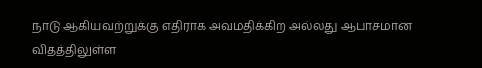நாடு ஆகியவற்றுக்கு எதிராக அவமதிக்கிற அல்லது ஆபாசமான விதத்திலுள்ள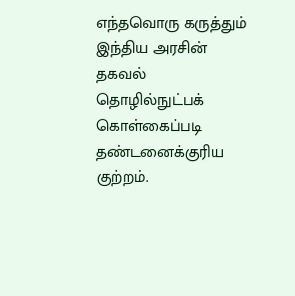எந்தவொரு கருத்தும் இந்திய அரசின் தகவல் தொழில்நுட்பக் கொள்கைப்படி தண்டனைக்குரிய குற்றம்.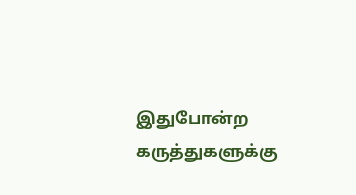இதுபோன்ற கருத்துகளுக்கு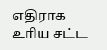எதிராக உரிய சட்ட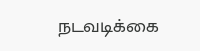நடவடிக்கை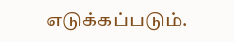எடுக்கப்படும்.